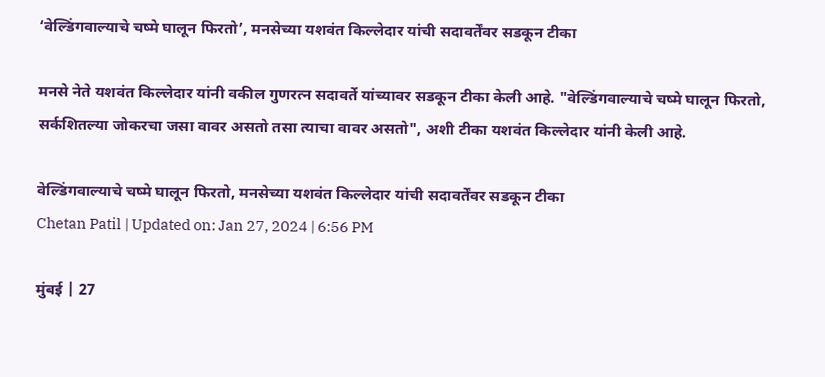‘वेल्डिंगवाल्याचे चष्मे घालून फिरतो’, मनसेच्या यशवंत किल्लेदार यांची सदावर्तेंवर सडकून टीका

मनसे नेते यशवंत किल्लेदार यांनी वकील गुणरत्न सदावर्ते यांच्यावर सडकून टीका केली आहे. "वेल्डिंगवाल्याचे चष्मे घालून फिरतो, सर्कशितल्या जोकरचा जसा वावर असतो तसा त्याचा वावर असतो", अशी टीका यशवंत किल्लेदार यांनी केली आहे.

वेल्डिंगवाल्याचे चष्मे घालून फिरतो, मनसेच्या यशवंत किल्लेदार यांची सदावर्तेंवर सडकून टीका
Chetan Patil | Updated on: Jan 27, 2024 | 6:56 PM

मुंबई | 27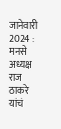जानेवारी 2024 : मनसे अध्यक्ष राज ठाकरे यांचं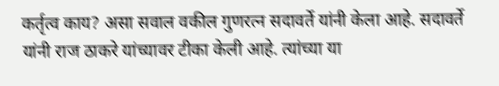कर्तृत्व काय? असा सवाल वकील गुणरत्न सदावर्ते यांनी केला आहे. सदावर्ते यांनी राज ठाकरे यांच्यावर टीका केली आहे. त्यांच्या या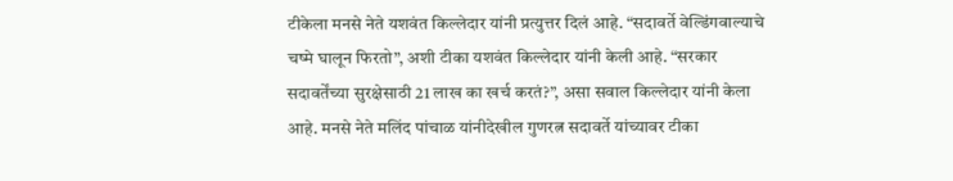टीकेला मनसे नेते यशवंत किल्लेदार यांनी प्रत्युत्तर दिलं आहे. “सदावर्ते वेल्डिंगवाल्याचे चष्मे घालून फिरतो”, अशी टीका यशवंत किल्लेदार यांनी केली आहे. “सरकार सदावर्तेंच्या सुरक्षेसाठी 21 लाख का खर्च करतं?”, असा सवाल किल्लेदार यांनी केला आहे. मनसे नेते मलिंद पांचाळ यांनीदेखील गुणरत्न सदावर्ते यांच्यावर टीका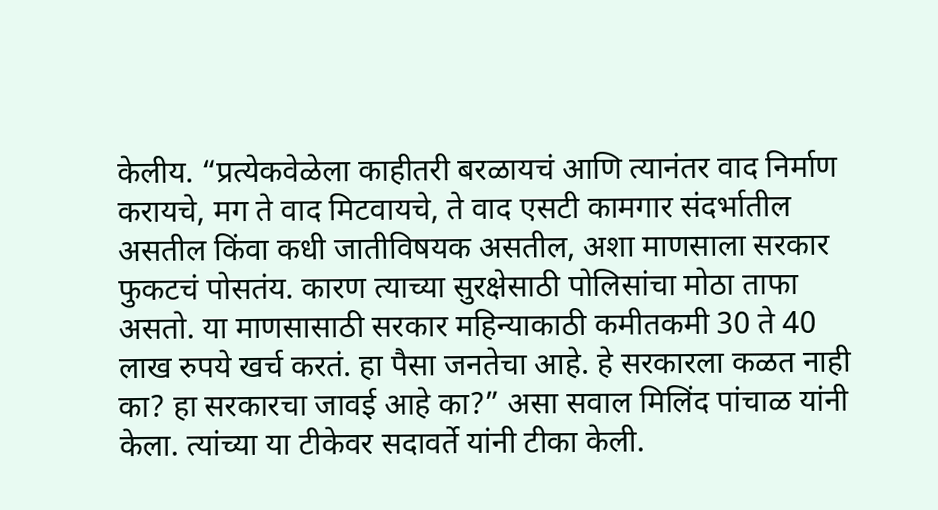केलीय. “प्रत्येकवेळेला काहीतरी बरळायचं आणि त्यानंतर वाद निर्माण करायचे, मग ते वाद मिटवायचे, ते वाद एसटी कामगार संदर्भातील असतील किंवा कधी जातीविषयक असतील, अशा माणसाला सरकार फुकटचं पोसतंय. कारण त्याच्या सुरक्षेसाठी पोलिसांचा मोठा ताफा असतो. या माणसासाठी सरकार महिन्याकाठी कमीतकमी 30 ते 40 लाख रुपये खर्च करतं. हा पैसा जनतेचा आहे. हे सरकारला कळत नाही का? हा सरकारचा जावई आहे का?” असा सवाल मिलिंद पांचाळ यांनी केला. त्यांच्या या टीकेवर सदावर्ते यांनी टीका केली.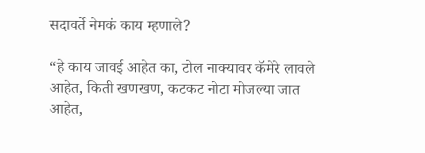सदावर्ते नेमकं काय म्हणाले?

“हे काय जावई आहेत का, टोल नाक्यावर कॅमेरे लावले आहेत, किती खणखण, कटकट नोटा मोजल्या जात आहेत,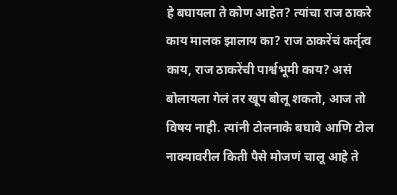हे बघायला ते कोण आहेत? त्यांचा राज ठाकरे काय मालक झालाय का? राज ठाकरेंचं कर्तृत्व काय, राज ठाकरेंची पार्श्वभूमी काय? असं बोलायला गेलं तर खूप बोलू शकतो, आज तो विषय नाही. त्यांनी टोलनाके बघावे आणि टोल नाक्यावरील किती पैसे मोजणं चालू आहे ते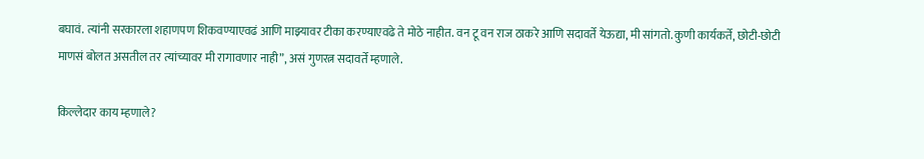बघावं. त्यांनी सरकारला शहाणपण शिकवण्याएवढं आणि माझ्यावर टीका करण्याएवढे ते मोठे नाहीत. वन टू वन राज ठाकरे आणि सदावर्ते येऊद्या, मी सांगतो. कुणी कार्यकर्ते, छोटी-छोटी माणसं बोलत असतील तर त्यांच्यावर मी रागावणार नाही”, असं गुणरत्न सदावर्ते म्हणाले.

किल्लेदार काय म्हणाले?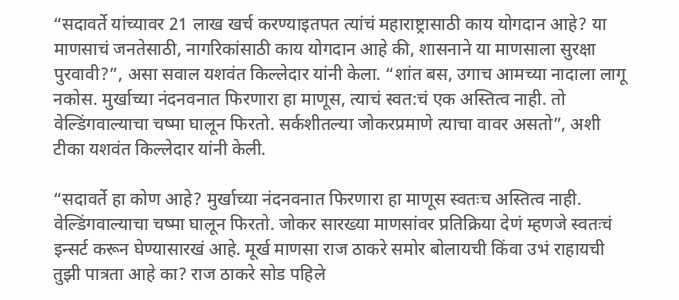“सदावर्ते यांच्यावर 21 लाख खर्च करण्याइतपत त्यांचं महाराष्ट्रासाठी काय योगदान आहे? या माणसाचं जनतेसाठी, नागरिकांसाठी काय योगदान आहे की, शासनाने या माणसाला सुरक्षा पुरवावी?”, असा सवाल यशवंत किल्लेदार यांनी केला. “शांत बस, उगाच आमच्या नादाला लागू नकोस. मुर्खाच्या नंदनवनात फिरणारा हा माणूस, त्याचं स्वत:चं एक अस्तित्व नाही. तो वेल्डिंगवाल्याचा चष्मा घालून फिरतो. सर्कशीतल्या जोकरप्रमाणे त्याचा वावर असतो”, अशी टीका यशवंत किल्लेदार यांनी केली.

“सदावर्ते हा कोण आहे? मुर्खाच्या नंदनवनात फिरणारा हा माणूस स्वतःच अस्तित्व नाही. वेल्डिंगवाल्याचा चष्मा घालून फिरतो. जोकर सारख्या माणसांवर प्रतिक्रिया देणं म्हणजे स्वतःचं इन्सर्ट करून घेण्यासारखं आहे. मूर्ख माणसा राज ठाकरे समोर बोलायची किंवा उभं राहायची तुझी पात्रता आहे का? राज ठाकरे सोड पहिले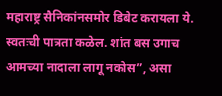महाराष्ट्र सैनिकांनसमोर डिबेट करायला ये. स्वतःची पात्रता कळेल. शांत बस उगाच आमच्या नादाला लागू नकोस”, असा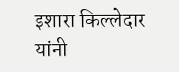इशारा किल्लेदार यांनी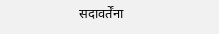सदावर्तेंना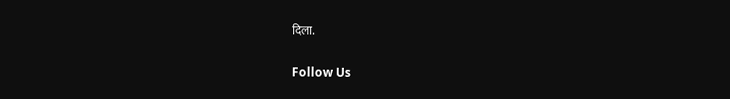दिला.

Follow Us